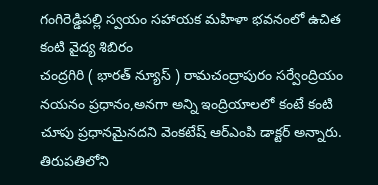గంగిరెడ్డిపల్లి స్వయం సహాయక మహిళా భవనంలో ఉచిత కంటి వైద్య శిబిరం
చంద్రగిరి ( భారత్ న్యూస్ ) రామచంద్రాపురం సర్వేంద్రియం నయనం ప్రధానం,అనగా అన్ని ఇంద్రియాలలో కంటే కంటి చూపు ప్రధానమైనదని వెంకటేష్ ఆర్ఎంపి డాక్టర్ అన్నారు. తిరుపతిలోని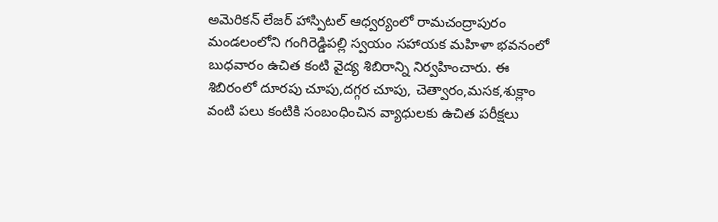అమెరికన్ లేజర్ హాస్పిటల్ ఆధ్వర్యంలో రామచంద్రాపురం మండలంలోని గంగిరెడ్డిపల్లి స్వయం సహాయక మహిళా భవనంలో బుధవారం ఉచిత కంటి వైద్య శిబిరాన్ని నిర్వహించారు. ఈ శిబిరంలో దూరపు చూపు,దగ్గర చూపు, చెత్వారం,మసక,శుక్లాం వంటి పలు కంటికి సంబంధించిన వ్యాధులకు ఉచిత పరీక్షలు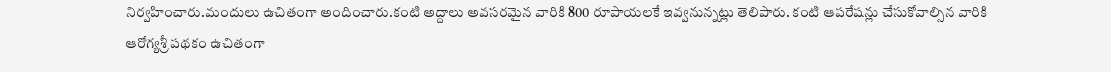నిర్వహించారు.మందులు ఉచితంగా అందించారు.కంటి అద్దాలు అవసరమైన వారికి 800 రూపాయలకే ఇవ్వనున్నట్లు తెలిపారు. కంటి ఆపరేషన్లు చేసుకోవాల్సిన వారికి ఆరోగ్యశ్రీ పథకం ఉచితంగా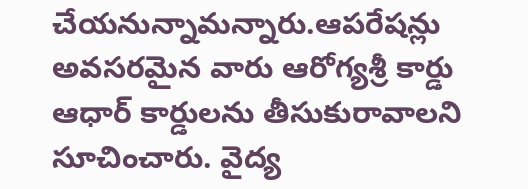చేయనున్నామన్నారు.ఆపరేషన్లు అవసరమైన వారు ఆరోగ్యశ్రీ కార్డు ఆధార్ కార్డులను తీసుకురావాలని సూచించారు. వైద్య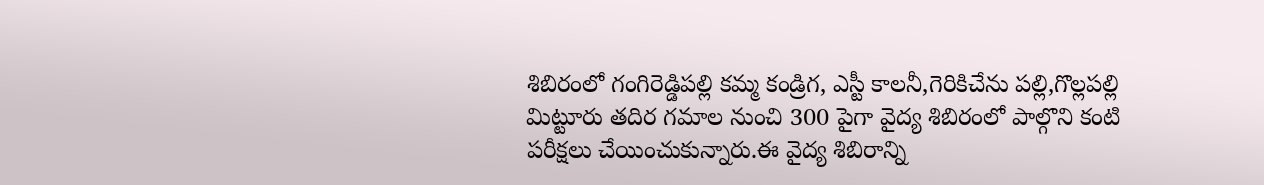శిబిరంలో గంగిరెడ్డిపల్లి కమ్మ కండ్రిగ, ఎస్టీ కాలనీ,గెరికిచేను పల్లి,గొల్లపల్లి మిట్టూరు తదిర గమాల నుంచి 300 పైగా వైద్య శిబిరంలో పాల్గొని కంటి పరీక్షలు చేయించుకున్నారు.ఈ వైద్య శిబిరాన్ని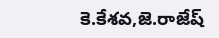కె.కేశవ,జె.రాజేష్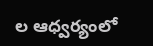ల ఆధ్వర్యంలో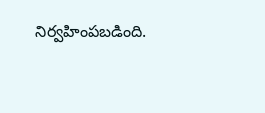నిర్వహింపబడింది.